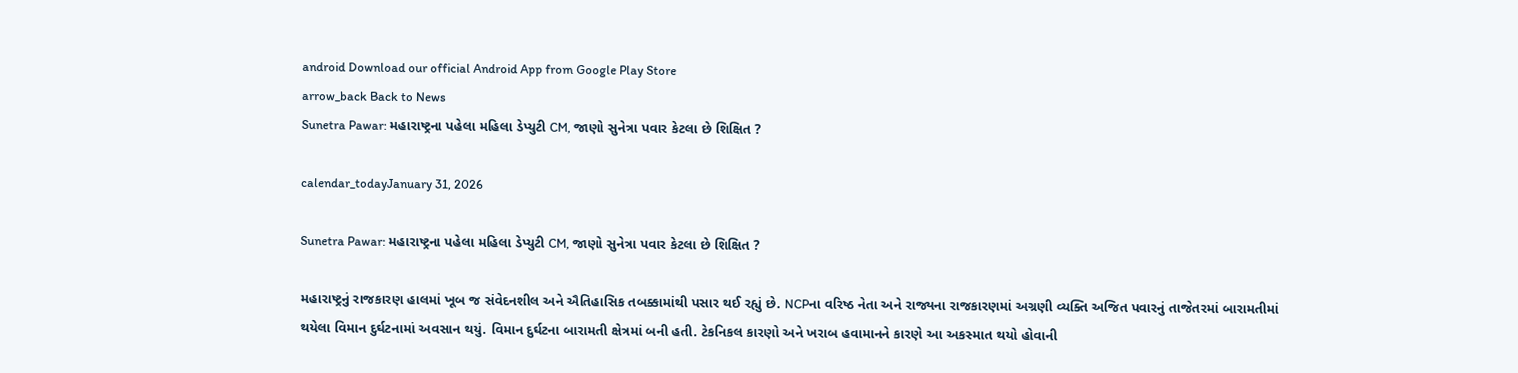android Download our official Android App from Google Play Store
arrow_back Back to News
Sunetra Pawar: મહારાષ્ટ્રના પહેલા મહિલા ડેપ્યુટી CM, જાણો સુનેત્રા પવાર કેટલા છે શિક્ષિત ?

calendar_todayJanuary 31, 2026

Sunetra Pawar: મહારાષ્ટ્રના પહેલા મહિલા ડેપ્યુટી CM, જાણો સુનેત્રા પવાર કેટલા છે શિક્ષિત ?

મહારાષ્ટ્રનું રાજકારણ હાલમાં ખૂબ જ સંવેદનશીલ અને ઐતિહાસિક તબક્કામાંથી પસાર થઈ રહ્યું છે. NCPના વરિષ્ઠ નેતા અને રાજ્યના રાજકારણમાં અગ્રણી વ્યક્તિ અજિત પવારનું તાજેતરમાં બારામતીમાં થયેલા વિમાન દુર્ઘટનામાં અવસાન થયું. વિમાન દુર્ઘટના બારામતી ક્ષેત્રમાં બની હતી. ટેકનિકલ કારણો અને ખરાબ હવામાનને કારણે આ અકસ્માત થયો હોવાની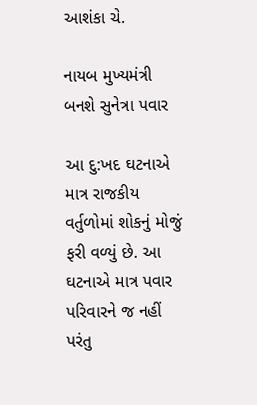આશંકા ચે.

નાયબ મુખ્યમંત્રી બનશે સુનેત્રા પવાર

આ દુ:ખદ ઘટનાએ માત્ર રાજકીય વર્તુળોમાં શોકનું મોજું ફરી વળ્યું છે. આ ઘટનાએ માત્ર પવાર પરિવારને જ નહીં પરંતુ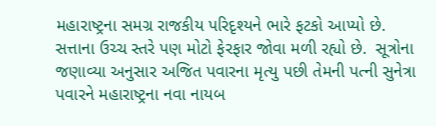મહારાષ્ટ્રના સમગ્ર રાજકીય પરિદૃશ્યને ભારે ફટકો આપ્યો છે. સત્તાના ઉચ્ચ સ્તરે પણ મોટો ફેરફાર જોવા મળી રહ્યો છે.  સૂત્રોના જણાવ્યા અનુસાર અજિત પવારના મૃત્યુ પછી તેમની પત્ની સુનેત્રા પવારને મહારાષ્ટ્રના નવા નાયબ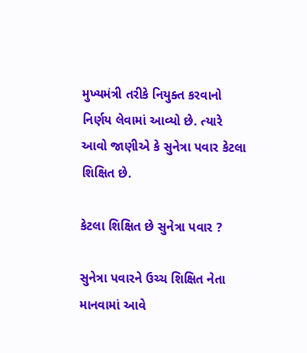મુખ્યમંત્રી તરીકે નિયુક્ત કરવાનો નિર્ણય લેવામાં આવ્યો છે. ત્યારે આવો જાણીએ કે સુનેત્રા પવાર કેટલા શિક્ષિત છે.

કેટલા શિક્ષિત છે સુનેત્રા પવાર ?

સુનેત્રા પવારને ઉચ્ચ શિક્ષિત નેતા માનવામાં આવે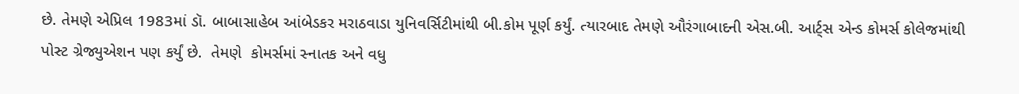છે. તેમણે એપ્રિલ 1983માં ડૉ. બાબાસાહેબ આંબેડકર મરાઠવાડા યુનિવર્સિટીમાંથી બી.કોમ પૂર્ણ કર્યું. ત્યારબાદ તેમણે ઔરંગાબાદની એસ.બી. આર્ટ્સ એન્ડ કોમર્સ કોલેજમાંથી પોસ્ટ ગ્રેજ્યુએશન પણ કર્યું છે.  તેમણે  કોમર્સમાં સ્નાતક અને વધુ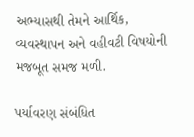અભ્યાસથી તેમને આર્થિક, વ્યવસ્થાપન અને વહીવટી વિષયોની મજબૂત સમજ મળી.

પર્યાવરણ સંબંધિત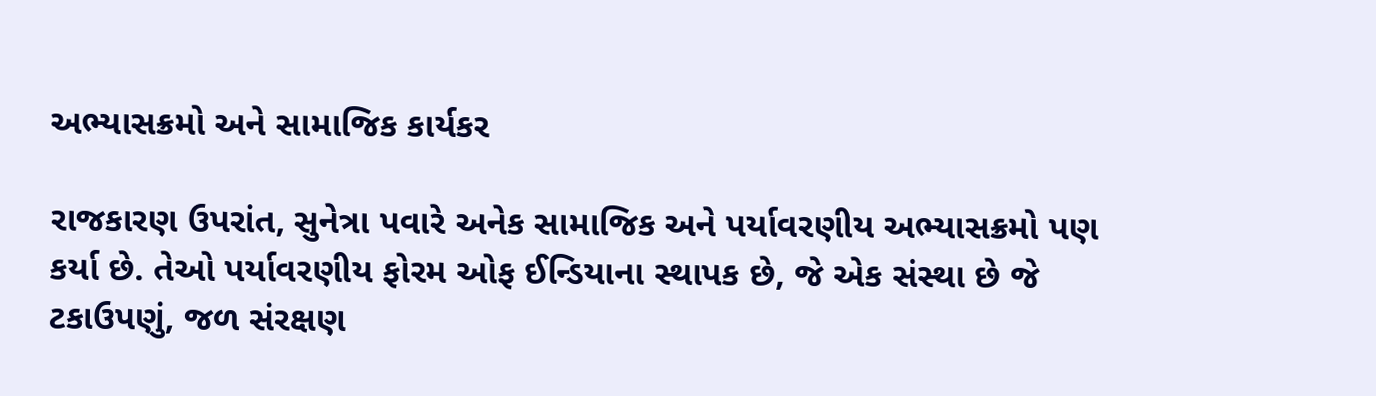અભ્યાસક્રમો અને સામાજિક કાર્યકર

રાજકારણ ઉપરાંત, સુનેત્રા પવારે અનેક સામાજિક અને પર્યાવરણીય અભ્યાસક્રમો પણ કર્યા છે. તેઓ પર્યાવરણીય ફોરમ ઓફ ઈન્ડિયાના સ્થાપક છે, જે એક સંસ્થા છે જે ટકાઉપણું, જળ સંરક્ષણ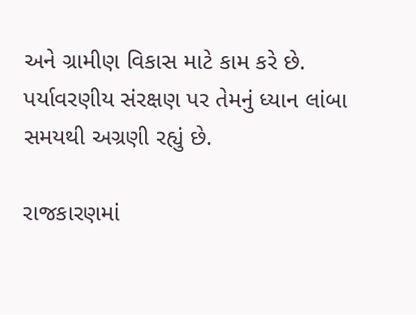અને ગ્રામીણ વિકાસ માટે કામ કરે છે. પર્યાવરણીય સંરક્ષણ પર તેમનું ધ્યાન લાંબા સમયથી અગ્રણી રહ્યું છે.

રાજકારણમાં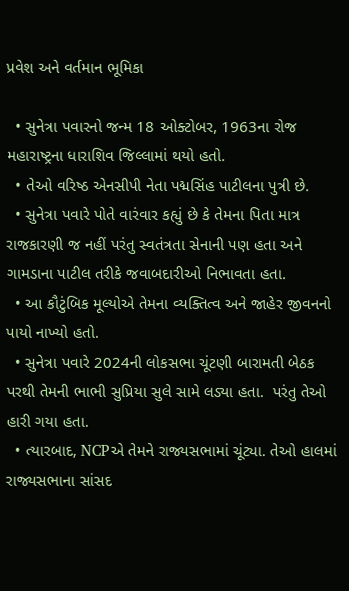પ્રવેશ અને વર્તમાન ભૂમિકા

  • સુનેત્રા પવારનો જન્મ 18 ઓક્ટોબર, 1963ના રોજ મહારાષ્ટ્રના ધારાશિવ જિલ્લામાં થયો હતો.
  • તેઓ વરિષ્ઠ એનસીપી નેતા પદ્મસિંહ પાટીલના પુત્રી છે.
  • સુનેત્રા પવારે પોતે વારંવાર કહ્યું છે કે તેમના પિતા માત્ર રાજકારણી જ નહીં પરંતુ સ્વતંત્રતા સેનાની પણ હતા અને ગામડાના પાટીલ તરીકે જવાબદારીઓ નિભાવતા હતા.
  • આ કૌટુંબિક મૂલ્યોએ તેમના વ્યક્તિત્વ અને જાહેર જીવનનો પાયો નાખ્યો હતો.
  • સુનેત્રા પવારે 2024ની લોકસભા ચૂંટણી બારામતી બેઠક પરથી તેમની ભાભી સુપ્રિયા સુલે સામે લડ્યા હતા.  પરંતુ તેઓ હારી ગયા હતા.
  • ત્યારબાદ, NCPએ તેમને રાજ્યસભામાં ચૂંટ્યા. તેઓ હાલમાં રાજ્યસભાના સાંસદ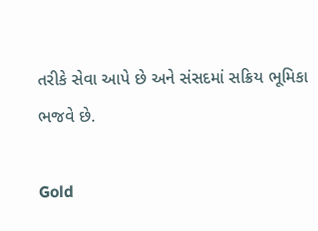તરીકે સેવા આપે છે અને સંસદમાં સક્રિય ભૂમિકા ભજવે છે.

Gold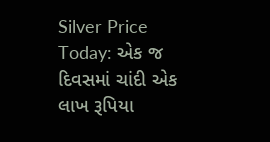Silver Price Today: એક જ દિવસમાં ચાંદી એક લાખ રૂપિયા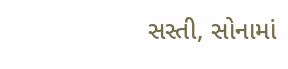સસ્તી, સોનામાં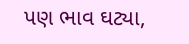પણ ભાવ ઘટ્યા,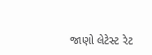જાણો લેટેસ્ટ રેટ